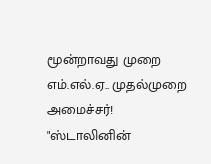மூன்றாவது முறை எம்.எல்.ஏ.. முதல்முறை அமைச்சர்! "ஸ்டாலினின்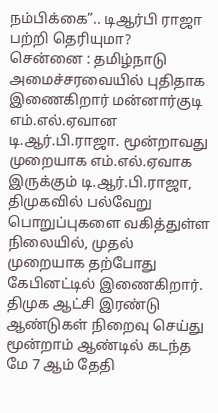நம்பிக்கை”.. டிஆர்பி ராஜா பற்றி தெரியுமா?
சென்னை : தமிழ்நாடு அமைச்சரவையில் புதிதாக இணைகிறார் மன்னார்குடி எம்.எல்.ஏவான டி.ஆர்.பி.ராஜா. மூன்றாவது முறையாக எம்.எல்.ஏவாக இருக்கும் டி.ஆர்.பி.ராஜா, திமுகவில் பல்வேறு பொறுப்புகளை வகித்துள்ள நிலையில், முதல் முறையாக தற்போது கேபினட்டில் இணைகிறார்.
திமுக ஆட்சி இரண்டு ஆண்டுகள் நிறைவு செய்து மூன்றாம் ஆண்டில் கடந்த மே 7 ஆம் தேதி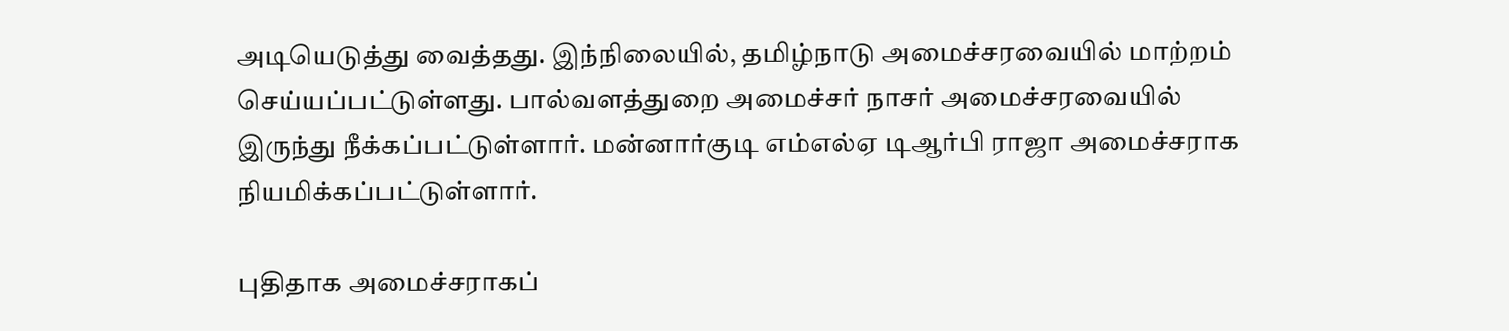அடியெடுத்து வைத்தது. இந்நிலையில், தமிழ்நாடு அமைச்சரவையில் மாற்றம் செய்யப்பட்டுள்ளது. பால்வளத்துறை அமைச்சர் நாசர் அமைச்சரவையில் இருந்து நீக்கப்பட்டுள்ளார். மன்னார்குடி எம்எல்ஏ டிஆர்பி ராஜா அமைச்சராக நியமிக்கப்பட்டுள்ளார்.

புதிதாக அமைச்சராகப்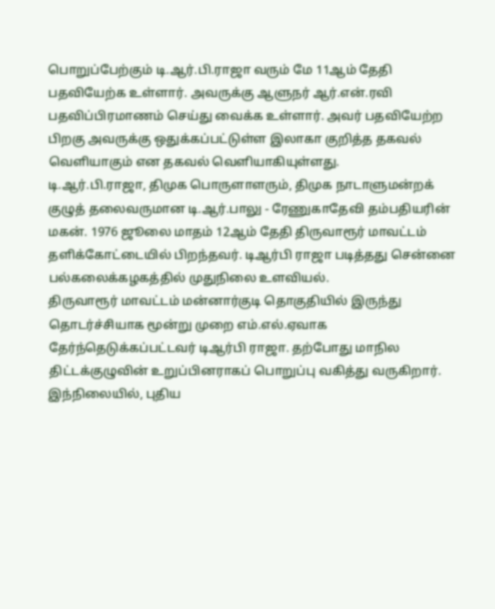பொறுப்பேற்கும் டி.ஆர்.பி.ராஜா வரும் மே 11ஆம் தேதி பதவியேற்க உள்ளார். அவருக்கு ஆளுநர் ஆர்.என்.ரவி பதவிப்பிரமாணம் செய்து வைக்க உள்ளார். அவர் பதவியேற்ற பிறகு அவருக்கு ஒதுக்கப்பட்டுள்ள இலாகா குறித்த தகவல் வெளியாகும் என தகவல் வெளியாகியுள்ளது.
டி.ஆர்.பி.ராஜா, திமுக பொருளாளரும், திமுக நாடாளுமன்றக் குழுத் தலைவருமான டி.ஆர்.பாலு - ரேணுகாதேவி தம்பதியரின் மகன். 1976 ஜூலை மாதம் 12ஆம் தேதி திருவாரூர் மாவட்டம் தளிக்கோட்டையில் பிறந்தவர். டிஆர்பி ராஜா படித்தது சென்னை பல்கலைக்கழகத்தில் முதுநிலை உளவியல்.
திருவாரூர் மாவட்டம் மன்னார்குடி தொகுதியில் இருந்து தொடர்ச்சியாக மூன்று முறை எம்.எல்.ஏவாக தேர்ந்தெடுக்கப்பட்டவர் டிஆர்பி ராஜா. தற்போது மாநில திட்டக்குழுவின் உறுப்பினராகப் பொறுப்பு வகித்து வருகிறார். இந்நிலையில், புதிய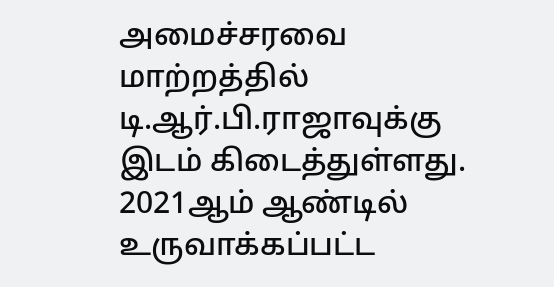அமைச்சரவை மாற்றத்தில் டி.ஆர்.பி.ராஜாவுக்கு இடம் கிடைத்துள்ளது.
2021ஆம் ஆண்டில் உருவாக்கப்பட்ட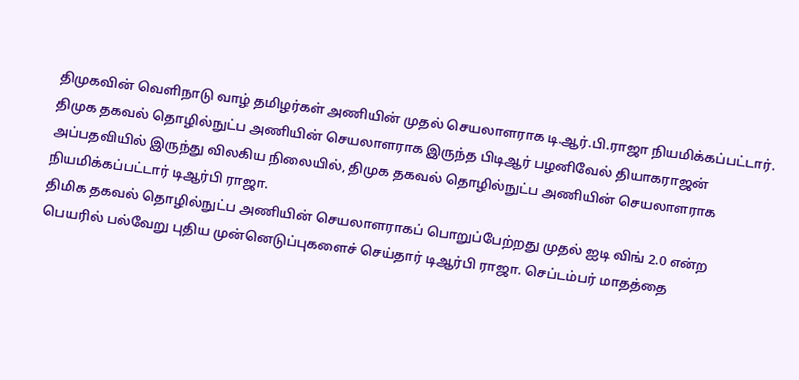திமுகவின் வெளிநாடு வாழ் தமிழர்கள் அணியின் முதல் செயலாளராக டி.ஆர்.பி.ராஜா நியமிக்கப்பட்டார். திமுக தகவல் தொழில்நுட்ப அணியின் செயலாளராக இருந்த பிடிஆர் பழனிவேல் தியாகராஜன் அப்பதவியில் இருந்து விலகிய நிலையில், திமுக தகவல் தொழில்நுட்ப அணியின் செயலாளராக நியமிக்கப்பட்டார் டிஆர்பி ராஜா.
திமிக தகவல் தொழில்நுட்ப அணியின் செயலாளராகப் பொறுப்பேற்றது முதல் ஐடி விங் 2.0 என்ற பெயரில் பல்வேறு புதிய முன்னெடுப்புகளைச் செய்தார் டிஆர்பி ராஜா. செப்டம்பர் மாதத்தை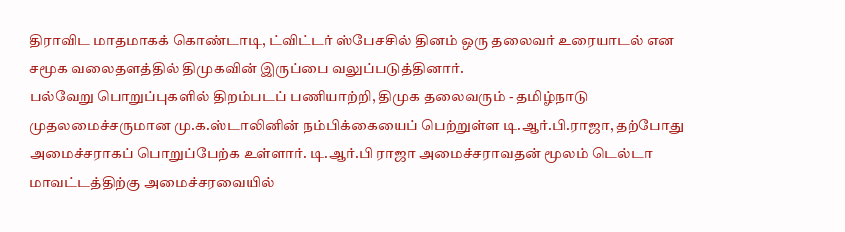திராவிட மாதமாகக் கொண்டாடி, ட்விட்டர் ஸ்பேசசில் தினம் ஒரு தலைவர் உரையாடல் என சமூக வலைதளத்தில் திமுகவின் இருப்பை வலுப்படுத்தினார்.
பல்வேறு பொறுப்புகளில் திறம்படப் பணியாற்றி, திமுக தலைவரும் - தமிழ்நாடு முதலமைச்சருமான மு.க.ஸ்டாலினின் நம்பிக்கையைப் பெற்றுள்ள டி.ஆர்.பி.ராஜா, தற்போது அமைச்சராகப் பொறுப்பேற்க உள்ளார். டி.ஆர்.பி ராஜா அமைச்சராவதன் மூலம் டெல்டா மாவட்டத்திற்கு அமைச்சரவையில்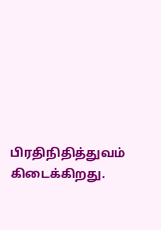பிரதிநிதித்துவம் கிடைக்கிறது.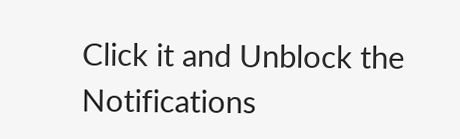Click it and Unblock the Notifications